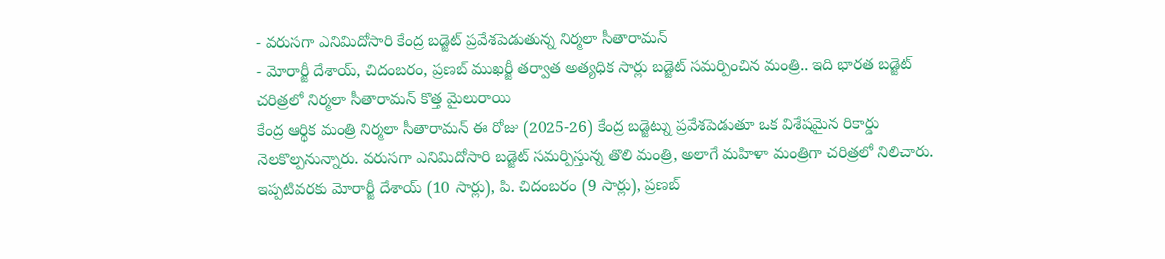- వరుసగా ఎనిమిదోసారి కేంద్ర బడ్జెట్ ప్రవేశపెడుతున్న నిర్మలా సీతారామన్
- మోరార్జీ దేశాయ్, చిదంబరం, ప్రణబ్ ముఖర్జీ తర్వాత అత్యధిక సార్లు బడ్జెట్ సమర్పించిన మంత్రి.. ఇది భారత బడ్జెట్ చరిత్రలో నిర్మలా సీతారామన్ కొత్త మైలురాయి
కేంద్ర ఆర్థిక మంత్రి నిర్మలా సీతారామన్ ఈ రోజు (2025-26) కేంద్ర బడ్జెట్ను ప్రవేశపెడుతూ ఒక విశేషమైన రికార్డు నెలకొల్పనున్నారు. వరుసగా ఎనిమిదోసారి బడ్జెట్ సమర్పిస్తున్న తొలి మంత్రి, అలాగే మహిళా మంత్రిగా చరిత్రలో నిలిచారు. ఇప్పటివరకు మోరార్జీ దేశాయ్ (10 సార్లు), పి. చిదంబరం (9 సార్లు), ప్రణబ్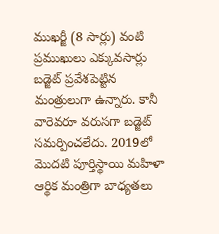ముఖర్జీ (8 సార్లు) వంటి ప్రముఖులు ఎక్కువసార్లు బడ్జెట్ ప్రవేశపెట్టిన మంత్రులుగా ఉన్నారు. కానీ వారెవరూ వరుసగా బడ్జెట్ సమర్పించలేదు. 2019లో మొదటి పూర్తిస్థాయి మహిళా ఆర్థిక మంత్రిగా బాధ్యతలు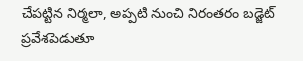చేపట్టిన నిర్మలా, అప్పటి నుంచి నిరంతరం బడ్జెట్ ప్రవేశపెడుతూ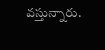వస్తున్నారు.